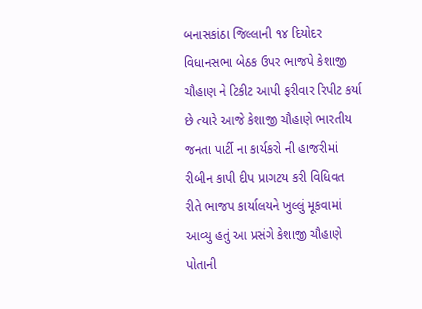બનાસકાંઠા જિલ્લાની ૧૪ દિયોદર વિધાનસભા બેઠક ઉપર ભાજપે કેશાજી ચૌહાણ ને ટિકીટ આપી ફરીવાર રિપીટ કર્યા છે ત્યારે આજે કેશાજી ચૌહાણે ભારતીય જનતા પાર્ટી ના કાર્યકરો ની હાજરીમાં રીબીન કાપી દીપ પ્રાગટય કરી વિધિવત રીતે ભાજપ કાર્યાલયને ખુલ્લું મૂકવામાં આવ્યુ હતું આ પ્રસંગે કેશાજી ચૌહાણે પોતાની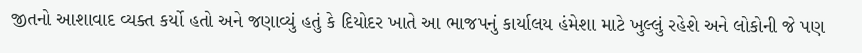જીતનો આશાવાદ વ્યક્ત કર્યો હતો અને જણાવ્યું હતું કે દિયોદર ખાતે આ ભાજપનું કાર્યાલય હંમેશા માટે ખુલ્લું રહેશે અને લોકોની જે પણ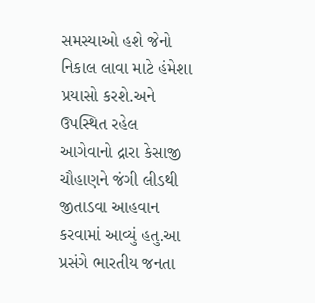સમસ્યાઓ હશે જેનો નિકાલ લાવા માટે હંમેશા પ્રયાસો કરશે.અને ઉપસ્થિત રહેલ આગેવાનો દ્રારા કેસાજી ચૌહાણને જંગી લીડથી જીતાડવા આહવાન કરવામાં આવ્યું હતુ.આ પ્રસંગે ભારતીય જનતા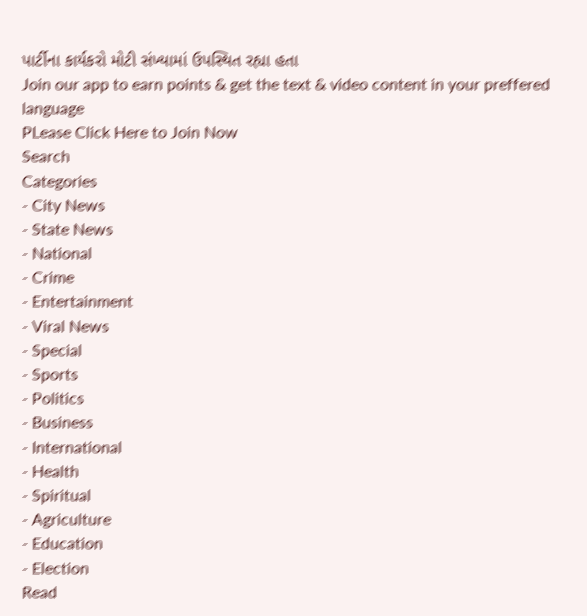પાર્ટીના કાર્યકરો મોટી સંખ્યામાં ઉપસ્થિત રહ્યા હતા
Join our app to earn points & get the text & video content in your preffered language
PLease Click Here to Join Now
Search
Categories
- City News
- State News
- National
- Crime
- Entertainment
- Viral News
- Special
- Sports
- Politics
- Business
- International
- Health
- Spiritual
- Agriculture
- Education
- Election
Read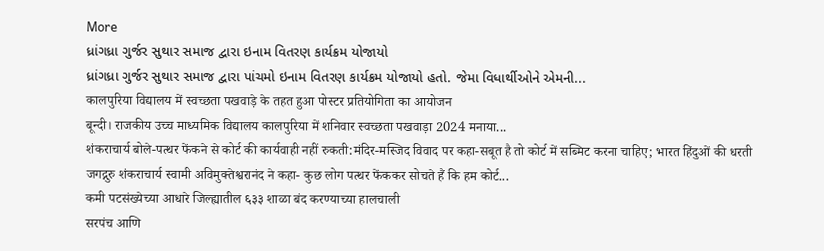More
ધ્રાંગધ્રા ગુર્જર સુથાર સમાજ દ્વારા ઇનામ વિતરણ કાર્યક્રમ યોજાયો
ધ્રાંગધ્રા ગુર્જર સુથાર સમાજ દ્વારા પાંચમો ઇનામ વિતરણ કાર્યક્રમ યોજાયો હતો. જેમા વિધાર્થીઓને એમની...
कालपुरिया विद्यालय में स्वच्छता पखवाड़े के तहत हुआ पोस्टर प्रतियोगिता का आयोजन
बून्दी। राजकीय उच्च माध्यमिक विद्यालय कालपुरिया में शनिवार स्वच्छता पखवाड़ा 2024 मनाया...
शंकराचार्य बोले-पत्थर फेंकने से कोर्ट की कार्यवाही नहीं रुकती:मंदिर-मस्जिद विवाद पर कहा-सबूत है तो कोर्ट में सब्मिट करना चाहिए; भारत हिंदुओं की धरती
जगद्गुरु शंकराचार्य स्वामी अविमुक्तेश्वरानंद ने कहा- कुछ लोग पत्थर फेंककर सोचते हैं कि हम कोर्ट...
कमी पटसंख्येच्या आधारे जिल्ह्यातील ६३३ शाळा बंद करण्याच्या हालचाली
सरपंच आणि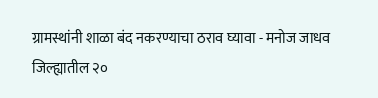ग्रामस्थांनी शाळा बंद नकरण्याचा ठराव घ्यावा - मनोज जाधव
जिल्ह्यातील २०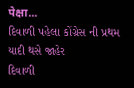पेक्षा...
દિવાળી પહેલા કોંગ્રેસ ની પ્રથમ યાદી થસે જાહેર
દિવાળી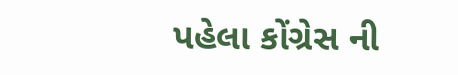પહેલા કોંગ્રેસ ની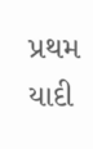પ્રથમ યાદી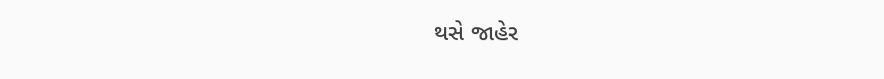થસે જાહેર